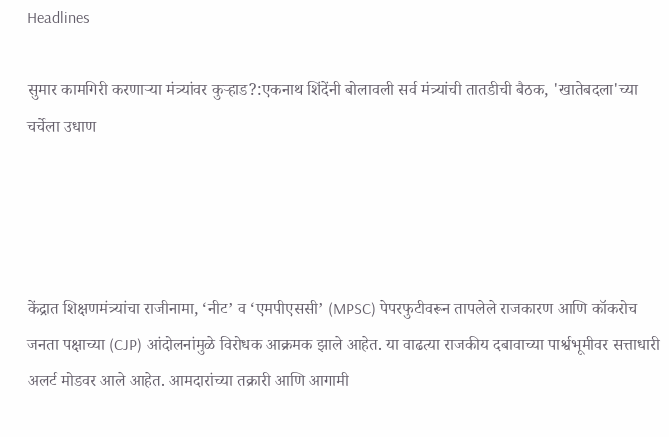Headlines

सुमार कामगिरी करणाऱ्या मंत्र्यांवर कुऱ्हाड?:एकनाथ शिंदेंनी बोलावली सर्व मंत्र्यांची तातडीची बैठक, 'खातेबदला'च्या चर्चेला उधाण




केंद्रात शिक्षणमंत्र्यांचा राजीनामा, ‘नीट’ व ‘एमपीएससी’ (MPSC) पेपरफुटीवरून तापलेले राजकारण आणि कॉकरोच जनता पक्षाच्या (CJP) आंदोलनांमुळे विरोधक आक्रमक झाले आहेत. या वाढत्या राजकीय दबावाच्या पार्श्वभूमीवर सत्ताधारी अलर्ट मोडवर आले आहेत. आमदारांच्या तक्रारी आणि आगामी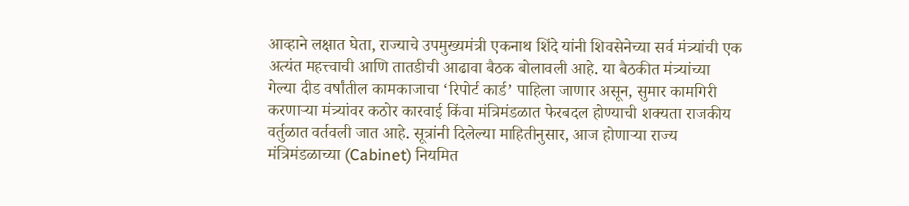आव्हाने लक्षात घेता, राज्याचे उपमुख्यमंत्री एकनाथ शिंदे यांनी शिवसेनेच्या सर्व मंत्र्यांची एक अत्यंत महत्त्वाची आणि तातडीची आढावा बैठक बोलावली आहे. या बैठकीत मंत्र्यांच्या गेल्या दीड वर्षांतील कामकाजाचा ‘रिपोर्ट कार्ड’ पाहिला जाणार असून, सुमार कामगिरी करणाऱ्या मंत्र्यांवर कठोर कारवाई किंवा मंत्रिमंडळात फेरबदल होण्याची शक्यता राजकीय वर्तुळात वर्तवली जात आहे. सूत्रांनी दिलेल्या माहितीनुसार, आज होणाऱ्या राज्य मंत्रिमंडळाच्या (Cabinet) नियमित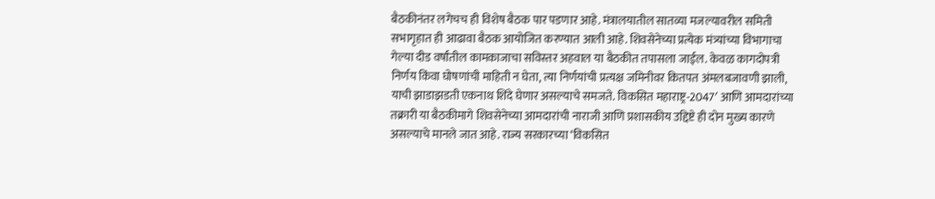बैठकीनंतर लगेचच ही विशेष बैठक पार पडणार आहे. मंत्रालयातील सातव्या मजल्यावरील समिती सभागृहात ही आढावा बैठक आयोजित करण्यात आली आहे. शिवसेनेच्या प्रत्येक मंत्र्यांच्या विभागाचा गेल्या दीड वर्षांतील कामकाजाचा सविस्तर अहवाल या बैठकीत तपासला जाईल. केवळ कागदोपत्री निर्णय किंवा घोषणांची माहिती न घेता, त्या निर्णयांची प्रत्यक्ष जमिनीवर कितपत अंमलबजावणी झाली, याची झाडाझडती एकनाथ शिंदे घेणार असल्याचे समजते. विकसित महाराष्ट्र-2047′ आणि आमदारांच्या तक्रारी या बैठकीमागे शिवसेनेच्या आमदारांची नाराजी आणि प्रशासकीय उद्दिष्टे ही दोन मुख्य कारणे असल्याचे मानले जात आहे. राज्य सरकारच्या ‘विकसित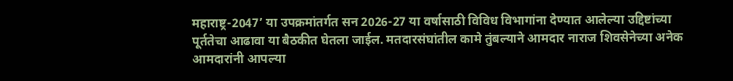महाराष्ट्र-2047’ या उपक्रमांतर्गत सन 2026-27 या वर्षासाठी विविध विभागांना देण्यात आलेल्या उद्दिष्टांच्या पूर्ततेचा आढावा या बैठकीत घेतला जाईल. मतदारसंघांतील कामे तुंबल्याने आमदार नाराज शिवसेनेच्या अनेक आमदारांनी आपल्या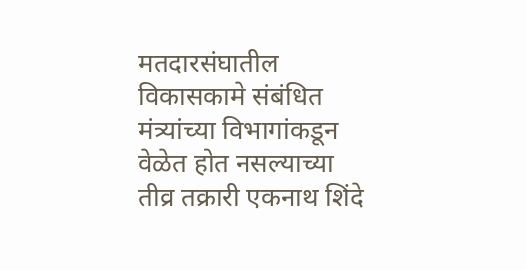मतदारसंघातील विकासकामे संबंधित मंत्र्यांच्या विभागांकडून वेळेत होत नसल्याच्या तीव्र तक्रारी एकनाथ शिंदे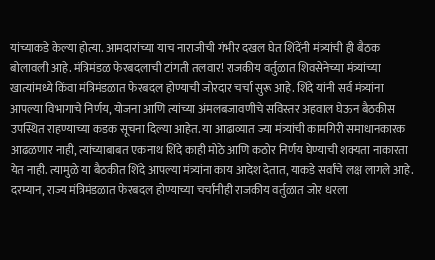यांच्याकडे केल्या होत्या. आमदारांच्या याच नाराजीची गंभीर दखल घेत शिंदेंनी मंत्र्यांची ही बैठक बोलावली आहे. मंत्रिमंडळ फेरबदलाची टांगती तलवार! राजकीय वर्तुळात शिवसेनेच्या मंत्र्यांच्या खात्यांमध्ये किंवा मंत्रिमंडळात फेरबदल होण्याची जोरदार चर्चा सुरू आहे. शिंदे यांनी सर्व मंत्र्यांना आपल्या विभागाचे निर्णय, योजना आणि त्यांच्या अंमलबजावणीचे सविस्तर अहवाल घेऊन बैठकीस उपस्थित राहण्याच्या कडक सूचना दिल्या आहेत. या आढाव्यात ज्या मंत्र्यांची कामगिरी समाधानकारक आढळणार नाही, त्यांच्याबाबत एकनाथ शिंदे काही मोठे आणि कठोर निर्णय घेण्याची शक्यता नाकारता येत नाही. त्यामुळे या बैठकीत शिंदे आपल्या मंत्र्यांना काय आदेश देतात, याकडे सर्वांचे लक्ष लागले आहे. दरम्यान, राज्य मंत्रिमंडळात फेरबदल होण्याच्या चर्चांनीही राजकीय वर्तुळात जोर धरला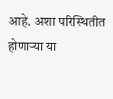आहे. अशा परिस्थितीत होणाऱ्या या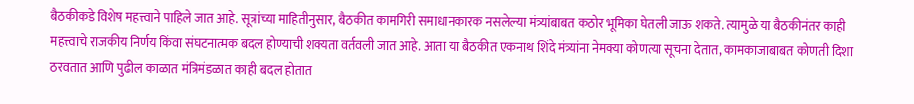बैठकीकडे विशेष महत्त्वाने पाहिले जात आहे. सूत्रांच्या माहितीनुसार, बैठकीत कामगिरी समाधानकारक नसलेल्या मंत्र्यांबाबत कठोर भूमिका घेतली जाऊ शकते. त्यामुळे या बैठकीनंतर काही महत्त्वाचे राजकीय निर्णय किंवा संघटनात्मक बदल होण्याची शक्यता वर्तवली जात आहे. आता या बैठकीत एकनाथ शिंदे मंत्र्यांना नेमक्या कोणत्या सूचना देतात, कामकाजाबाबत कोणती दिशा ठरवतात आणि पुढील काळात मंत्रिमंडळात काही बदल होतात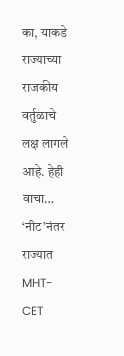का, याकडे राज्याच्या राजकीय वर्तुळाचे लक्ष लागले आहे. हेही वाचा… ‘नीट’नंतर राज्यात MHT-CET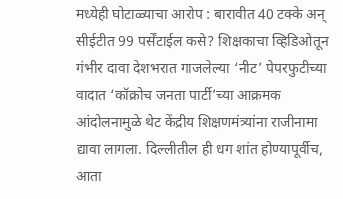मध्येही घोटाळ्याचा आरोप : बारावीत 40 टक्के अन् सीईटीत 99 पर्सेंटाईल कसे? शिक्षकाचा व्हिडिओतून गंभीर दावा देशभरात गाजलेल्या ‘नीट’ पेपरफुटीच्या वादात ‘कॉक्रोच जनता पार्टी’च्या आक्रमक आंदोलनामुळे थेट केंद्रीय शिक्षणमंत्र्यांना राजीनामा द्यावा लागला. दिल्लीतील ही धग शांत होण्यापूर्वीच, आता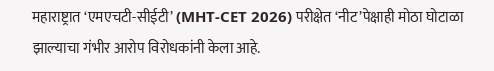महाराष्ट्रात ‘एमएचटी-सीईटी’ (MHT-CET 2026) परीक्षेत ‘नीट’पेक्षाही मोठा घोटाळा झाल्याचा गंभीर आरोप विरोधकांनी केला आहे.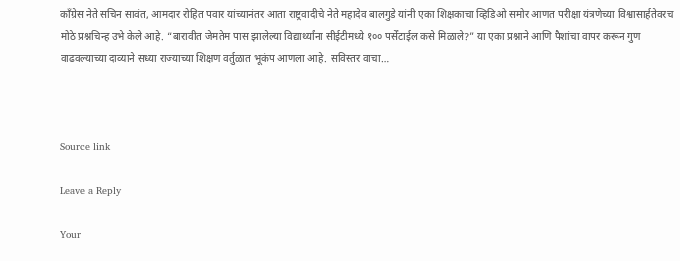काँग्रेस नेते सचिन सावंत, आमदार रोहित पवार यांच्यानंतर आता राष्ट्रवादीचे नेते महादेव बालगुडे यांनी एका शिक्षकाचा व्हिडिओ समोर आणत परीक्षा यंत्रणेच्या विश्वासार्हतेवरच मोठे प्रश्नचिन्ह उभे केले आहे. “बारावीत जेमतेम पास झालेल्या विद्यार्थ्यांना सीईटीमध्ये १०० पर्सेंटाईल कसे मिळाले?” या एका प्रश्नाने आणि पैशांचा वापर करून गुण वाढवल्याच्या दाव्याने सध्या राज्याच्या शिक्षण वर्तुळात भूकंप आणला आहे. सविस्तर वाचा…



Source link

Leave a Reply

Your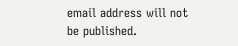email address will not be published.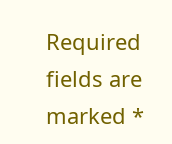Required fields are marked *